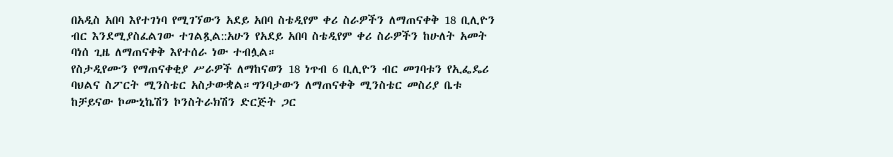በአዲስ አበባ እየተገነባ የሚገኘውን አደይ አበባ ስቴዲየም ቀሪ ስራዎችን ለማጠናቀቅ 18 ቢሊዮን ብር እንደሚያስፈልገው ተገልጿል::አሁን የአደይ አበባ ስቴዲየም ቀሪ ስራዎችን ከሁለት አመት ባነሰ ጊዜ ለማጠናቀቅ እየተሰራ ነው ተብሏል።
የስታዲየሙን የማጠናቀቂያ ሥራዎች ለማከናወን 18 ነጥብ 6 ቢሊዮን ብር መገባቱን የኢፌዴሪ ባህልና ስፖርት ሚንስቴር አስታውቋል።ግንባታውን ለማጠናቀቅ ሚንስቴር መስሪያ ቤቱ ከቻይናው ኮሙኒኬሽን ኮንስትራክሽን ድርጅት ጋር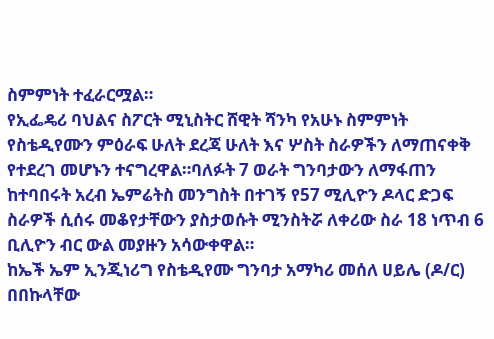ስምምነት ተፈራርሟል።
የኢፌዴሪ ባህልና ስፖርት ሚኒስትር ሸዊት ሻንካ የአሁኑ ስምምነት የስቴዲየሙን ምዕራፍ ሁለት ደረጃ ሁለት እና ሦስት ስራዎችን ለማጠናቀቅ የተደረገ መሆኑን ተናግረዋል።ባለፉት 7 ወራት ግንባታውን ለማፋጠን ከተባበሩት አረብ ኤምሬትስ መንግስት በተገኝ የ57 ሚሊዮን ዶላር ድጋፍ ስራዎች ሲሰሩ መቆየታቸውን ያስታወሱት ሚንስትሯ ለቀሪው ስራ 18 ነጥብ 6 ቢሊዮን ብር ውል መያዙን አሳውቀዋል።
ከኤች ኤም ኢንጂነሪግ የስቴዲየሙ ግንባታ አማካሪ መሰለ ሀይሌ (ዶ/ር) በበኩላቸው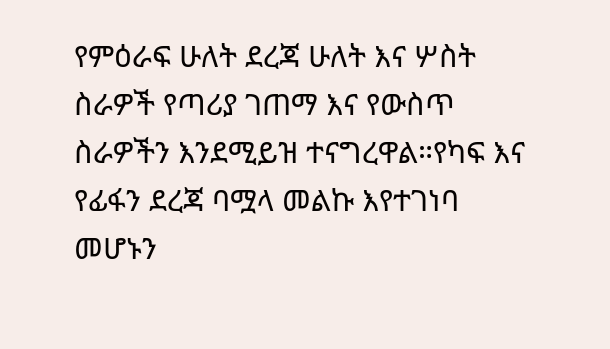የምዕራፍ ሁለት ደረጃ ሁለት እና ሦስት ስራዎች የጣሪያ ገጠማ እና የውስጥ ስራዎችን እንደሚይዝ ተናግረዋል።የካፍ እና የፊፋን ደረጃ ባሟላ መልኩ እየተገነባ መሆኑን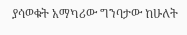ያሳወቁት አማካሪው ግንባታው ከሁለት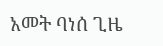አመት ባነሰ ጊዜ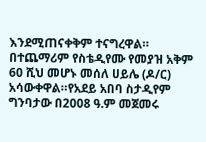እንደሚጠናቀቅም ተናግረዋል።
በተጨማሪም የስቴዲየሙ የመያዝ አቅም 60 ሺህ መሆኑ መሰለ ሀይሌ (ዶ/ር) አሳውቀዋል።የአደይ አበባ ስታዲየም ግንባታው በ2008 ዓ.ም መጀመሩ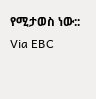የሚታወስ ነው::
Via EBC